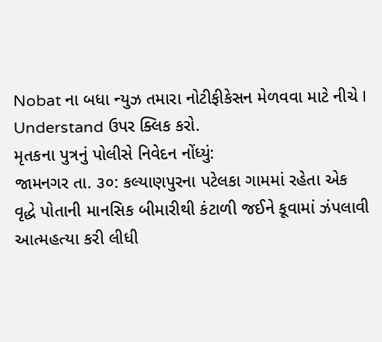Nobat ના બધા ન્યુઝ તમારા નોટીફીકેસન મેળવવા માટે નીચે I Understand ઉપર ક્લિક કરો.
મૃતકના પુત્રનું પોલીસે નિવેદન નોંધ્યું:
જામનગર તા. ૩૦: કલ્યાણપુરના પટેલકા ગામમાં રહેતા એક વૃદ્ધે પોતાની માનસિક બીમારીથી કંટાળી જઈને કૂવામાં ઝંપલાવી આત્મહત્યા કરી લીધી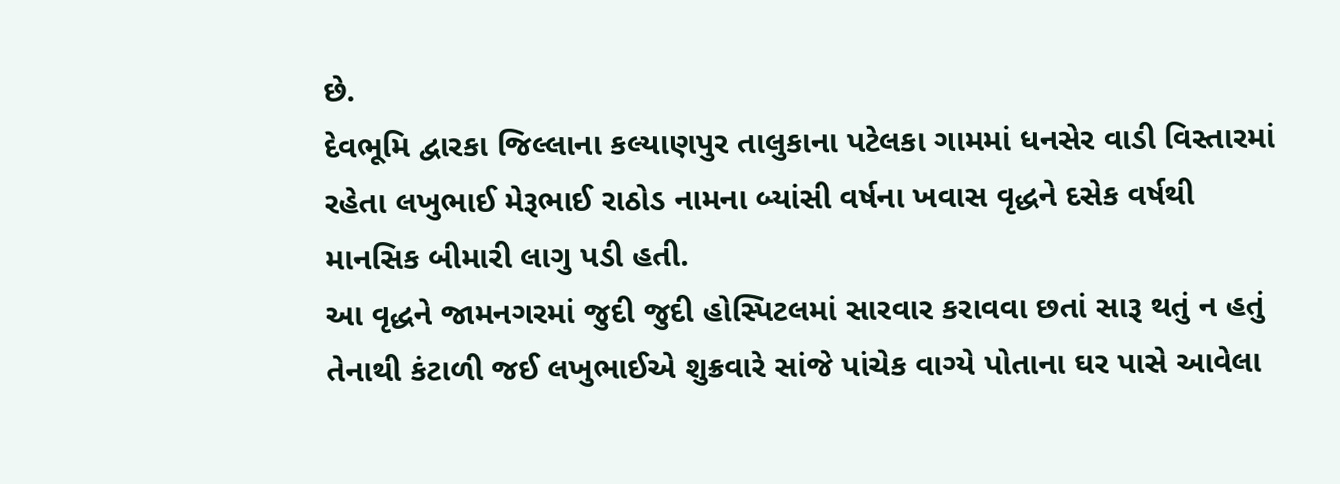છે.
દેવભૂમિ દ્વારકા જિલ્લાના કલ્યાણપુર તાલુકાના પટેલકા ગામમાં ધનસેર વાડી વિસ્તારમાં રહેતા લખુભાઈ મેરૂભાઈ રાઠોડ નામના બ્યાંસી વર્ષના ખવાસ વૃદ્ધને દસેક વર્ષથી માનસિક બીમારી લાગુ પડી હતી.
આ વૃદ્ધને જામનગરમાં જુદી જુદી હોસ્પિટલમાં સારવાર કરાવવા છતાં સારૂ થતું ન હતું તેનાથી કંટાળી જઈ લખુભાઈએ શુક્રવારે સાંજે પાંચેક વાગ્યે પોતાના ઘર પાસે આવેલા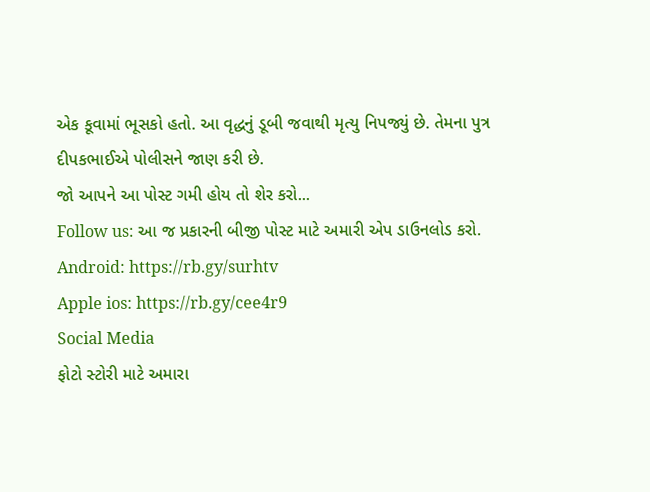એક કૂવામાં ભૂસકો હતો. આ વૃદ્ધનું ડૂબી જવાથી મૃત્યુ નિપજ્યું છે. તેમના પુત્ર દીપકભાઈએ પોલીસને જાણ કરી છે.
જો આપને આ પોસ્ટ ગમી હોય તો શેર કરો...
Follow us: આ જ પ્રકારની બીજી પોસ્ટ માટે અમારી એપ ડાઉનલોડ કરો.
Android: https://rb.gy/surhtv
Apple ios: https://rb.gy/cee4r9
Social Media
ફોટો સ્ટોરી માટે અમારા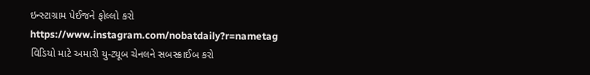ઇન્સ્ટાગ્રામ પેઈજને ફોલ્લો કરો
https://www.instagram.com/nobatdaily?r=nametag
વિડિયો માટે અમારી યુ-ટ્યૂબ ચેનલને સબસ્ક્રાઈબ કરો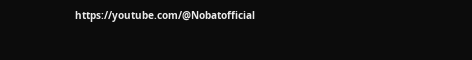https://youtube.com/@Nobatofficial